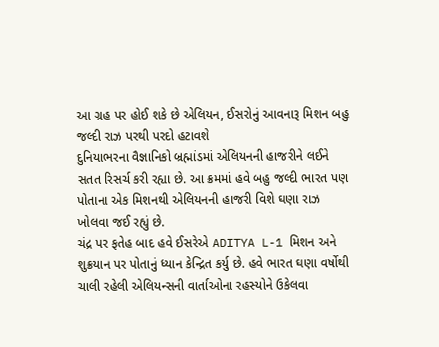આ ગ્રહ પર હોઈ શકે છે એલિયન, ઈસરોનું આવનારૂ મિશન બહુ જલ્દી રાઝ પરથી પરદો હટાવશે
દુનિયાભરના વૈજ્ઞાનિકો બ્રહ્માંડમાં એલિયનની હાજરીને લઈને સતત રિસર્ચ કરી રહ્યા છે. આ ક્રમમાં હવે બહુ જલ્દી ભારત પણ પોતાના એક મિશનથી એલિયનની હાજરી વિશે ઘણા રાઝ ખોલવા જઈ રહ્યું છે.
ચંદ્ર પર ફતેહ બાદ હવે ઈસરેએ ADITYA L-1 મિશન અને શુક્રયાન પર પોતાનું ધ્યાન કેન્દ્રિત કર્યુ છે. હવે ભારત ઘણા વર્ષોથી ચાલી રહેલી એલિયન્સની વાર્તાઓના રહસ્યોને ઉકેલવા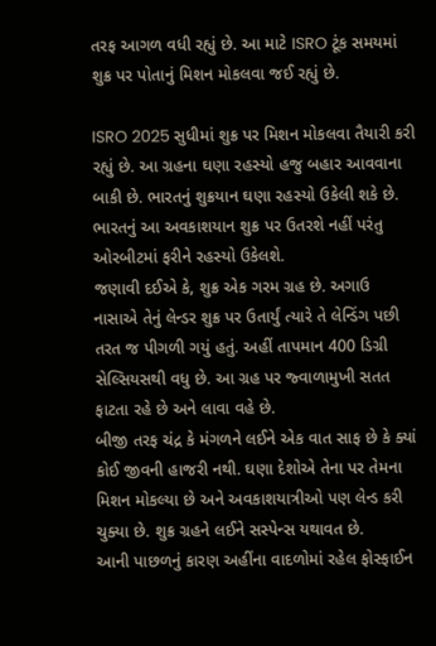તરફ આગળ વધી રહ્યું છે. આ માટે ISRO ટૂંક સમયમાં શુક્ર પર પોતાનું મિશન મોકલવા જઈ રહ્યું છે.

ISRO 2025 સુધીમાં શુક્ર પર મિશન મોકલવા તૈયારી કરી રહ્યું છે. આ ગ્રહના ઘણા રહસ્યો હજુ બહાર આવવાના બાકી છે. ભારતનું શુક્રયાન ઘણા રહસ્યો ઉકેલી શકે છે. ભારતનું આ અવકાશયાન શુક્ર પર ઉતરશે નહીં પરંતુ ઓરબીટમાં ફરીને રહસ્યો ઉકેલશે.
જણાવી દઈએ કે, શુક્ર એક ગરમ ગ્રહ છે. અગાઉ નાસાએ તેનું લેન્ડર શુક્ર પર ઉતાર્યું ત્યારે તે લેન્ડિંગ પછી તરત જ પીગળી ગયું હતું. અહીં તાપમાન 400 ડિગ્રી સેલ્સિયસથી વધુ છે. આ ગ્રહ પર જ્વાળામુખી સતત ફાટતા રહે છે અને લાવા વહે છે.
બીજી તરફ ચંદ્ર કે મંગળને લઈને એક વાત સાફ છે કે ક્યાં કોઈ જીવની હાજરી નથી. ઘણા દેશોએ તેના પર તેમના મિશન મોકલ્યા છે અને અવકાશયાત્રીઓ પણ લેન્ડ કરી ચુક્યા છે. શુક્ર ગ્રહને લઈને સસ્પેન્સ યથાવત છે.
આની પાછળનું કારણ અહીંના વાદળોમાં રહેલ ફોસ્ફાઈન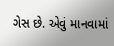ગેસ છે. એવું માનવામાં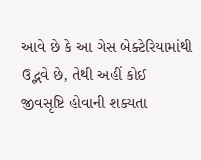આવે છે કે આ ગેસ બેક્ટેરિયામાંથી ઉદ્ભવે છે, તેથી અહીં કોઈ જીવસૃષ્ટિ હોવાની શક્યતા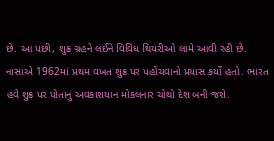છે. આ પછી, શુક્ર ગ્રહને લઈને વિવિધ થિયરીઓ લામે આવી રહી છે.
નાસાએ 1962માં પ્રથમ વખત શુક્ર પર પહોંચવાનો પ્રયાસ કર્યો હતો. ભારત હવે શુક્ર પર પોતાનું અવકાશયાન મોકલનાર ચોથો દેશ બની જશે.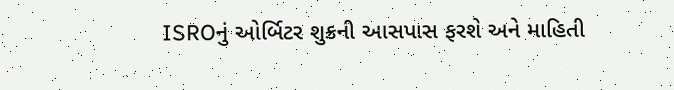ISROનું ઓર્બિટર શુક્રની આસપાસ ફરશે અને માહિતી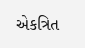એકત્રિત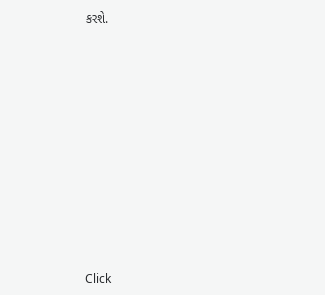કરશે.












Click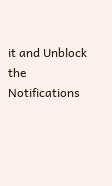it and Unblock the Notifications